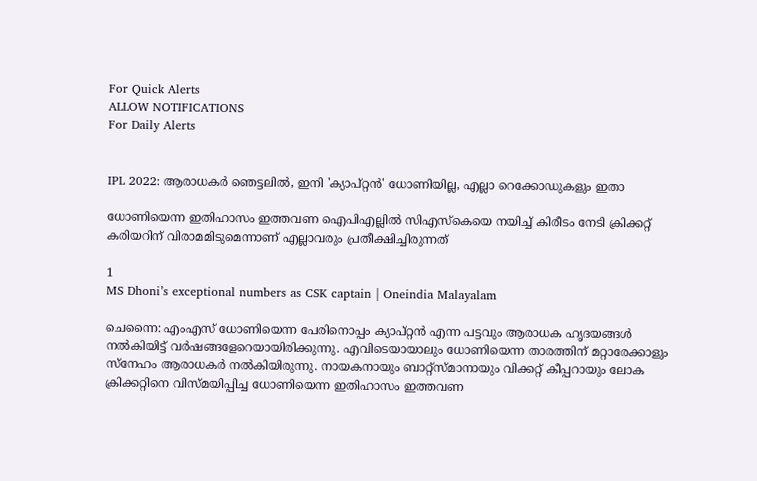For Quick Alerts
ALLOW NOTIFICATIONS
For Daily Alerts


IPL 2022: ആരാധകര്‍ ഞെട്ടലില്‍, ഇനി 'ക്യാപ്റ്റന്‍' ധോണിയില്ല, എല്ലാ റെക്കോഡുകളും ഇതാ

ധോണിയെന്ന ഇതിഹാസം ഇത്തവണ ഐപിഎല്ലില്‍ സിഎസ്‌കെയെ നയിച്ച് കിരീടം നേടി ക്രിക്കറ്റ് കരിയറിന് വിരാമമിടുമെന്നാണ് എല്ലാവരും പ്രതീക്ഷിച്ചിരുന്നത്

1
MS Dhoni’s exceptional numbers as CSK captain | Oneindia Malayalam

ചെന്നൈ: എംഎസ് ധോണിയെന്ന പേരിനൊപ്പം ക്യാപ്റ്റന്‍ എന്ന പട്ടവും ആരാധക ഹൃദയങ്ങള്‍ നല്‍കിയിട്ട് വര്‍ഷങ്ങളേറെയായിരിക്കുന്നു. എവിടെയായാലും ധോണിയെന്ന താരത്തിന് മറ്റാരേക്കാളും സ്‌നേഹം ആരാധകര്‍ നല്‍കിയിരുന്നു. നായകനായും ബാറ്റ്‌സ്മാനായും വിക്കറ്റ് കീപ്പറായും ലോക ക്രിക്കറ്റിനെ വിസ്മയിപ്പിച്ച ധോണിയെന്ന ഇതിഹാസം ഇത്തവണ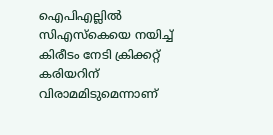ഐപിഎല്ലില്‍ സിഎസ്‌കെയെ നയിച്ച് കിരീടം നേടി ക്രിക്കറ്റ് കരിയറിന് വിരാമമിടുമെന്നാണ്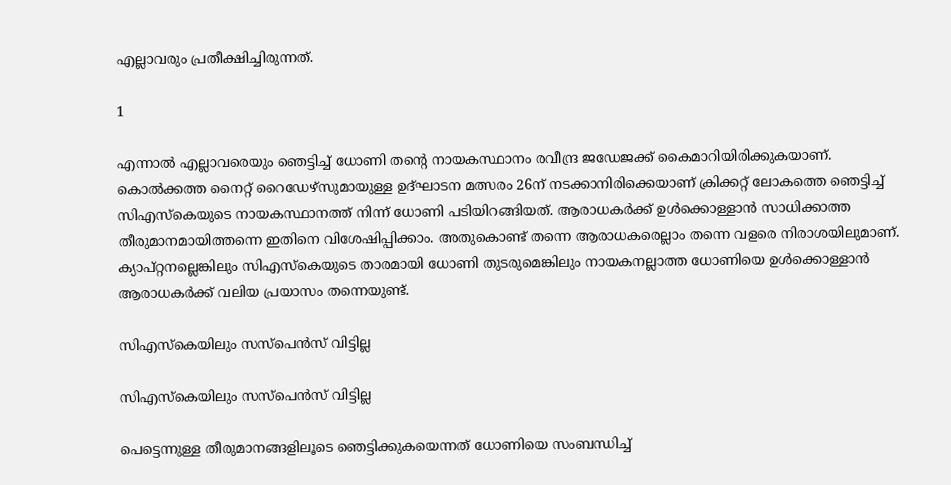എല്ലാവരും പ്രതീക്ഷിച്ചിരുന്നത്.

1

എന്നാല്‍ എല്ലാവരെയും ഞെട്ടിച്ച് ധോണി തന്റെ നായകസ്ഥാനം രവീന്ദ്ര ജഡേജക്ക് കൈമാറിയിരിക്കുകയാണ്. കൊല്‍ക്കത്ത നൈറ്റ് റൈഡേഴ്‌സുമായുള്ള ഉദ്ഘാടന മത്സരം 26ന് നടക്കാനിരിക്കെയാണ് ക്രിക്കറ്റ് ലോകത്തെ ഞെട്ടിച്ച് സിഎസ്‌കെയുടെ നായകസ്ഥാനത്ത് നിന്ന് ധോണി പടിയിറങ്ങിയത്. ആരാധകര്‍ക്ക് ഉള്‍ക്കൊള്ളാന്‍ സാധിക്കാത്ത തീരുമാനമായിത്തന്നെ ഇതിനെ വിശേഷിപ്പിക്കാം. അതുകൊണ്ട് തന്നെ ആരാധകരെല്ലാം തന്നെ വളരെ നിരാശയിലുമാണ്. ക്യാപ്റ്റനല്ലെങ്കിലും സിഎസ്‌കെയുടെ താരമായി ധോണി തുടരുമെങ്കിലും നായകനല്ലാത്ത ധോണിയെ ഉള്‍ക്കൊള്ളാന്‍ ആരാധകര്‍ക്ക് വലിയ പ്രയാസം തന്നെയുണ്ട്.

സിഎസ്‌കെയിലും സസ്‌പെന്‍സ് വിട്ടില്ല

സിഎസ്‌കെയിലും സസ്‌പെന്‍സ് വിട്ടില്ല

പെട്ടെന്നുള്ള തീരുമാനങ്ങളിലൂടെ ഞെട്ടിക്കുകയെന്നത് ധോണിയെ സംബന്ധിച്ച്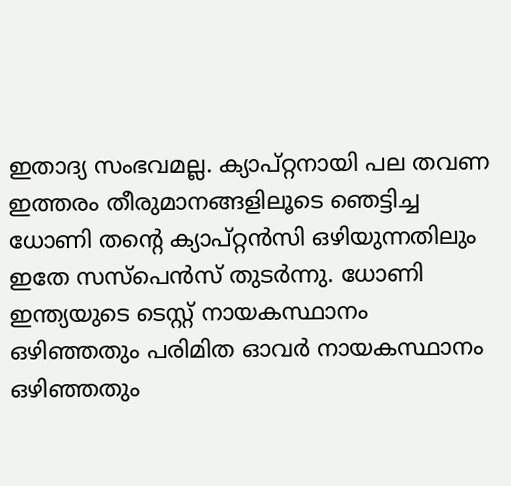ഇതാദ്യ സംഭവമല്ല. ക്യാപ്റ്റനായി പല തവണ ഇത്തരം തീരുമാനങ്ങളിലൂടെ ഞെട്ടിച്ച ധോണി തന്റെ ക്യാപ്റ്റന്‍സി ഒഴിയുന്നതിലും ഇതേ സസ്‌പെന്‍സ് തുടര്‍ന്നു. ധോണി ഇന്ത്യയുടെ ടെസ്റ്റ് നായകസ്ഥാനം ഒഴിഞ്ഞതും പരിമിത ഓവര്‍ നായകസ്ഥാനം ഒഴിഞ്ഞതും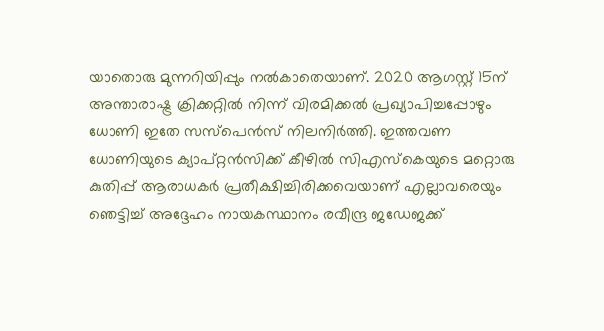യാതൊരു മുന്നറിയിപ്പും നല്‍കാതെയാണ്. 2020 ആഗസ്റ്റ് 15ന് അന്താരാഷ്ട്ര ക്രിക്കറ്റില്‍ നിന്ന് വിരമിക്കല്‍ പ്രഖ്യാപിച്ചപ്പോഴും ധോണി ഇതേ സസ്‌പെന്‍സ് നിലനിര്‍ത്തി. ഇത്തവണ ധോണിയുടെ ക്യാപ്റ്റന്‍സിക്ക് കീഴില്‍ സിഎസ്‌കെയുടെ മറ്റൊരു കുതിപ്പ് ആരാധകര്‍ പ്രതീക്ഷിച്ചിരിക്കവെയാണ് എല്ലാവരെയും ഞെട്ടിച്ച് അദ്ദേഹം നായകസ്ഥാനം രവീന്ദ്ര ജഡേജക്ക്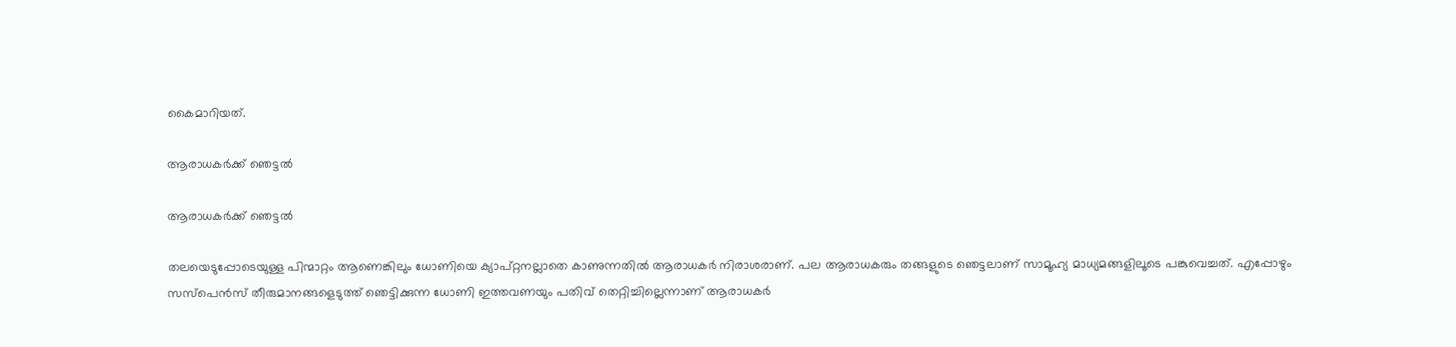കൈമാറിയത്.

ആരാധകര്‍ക്ക് ഞെട്ടല്‍

ആരാധകര്‍ക്ക് ഞെട്ടല്‍

തലയെടുപ്പോടെയുള്ള പിന്മാറ്റം ആണെങ്കിലും ധോണിയെ ക്യാപ്റ്റനല്ലാതെ കാണുന്നതില്‍ ആരാധകര്‍ നിരാശരാണ്. പല ആരാധകരും തങ്ങളുടെ ഞെട്ടലാണ് സാമൂഹ്യ മാധ്യമങ്ങളിലൂടെ പങ്കുവെച്ചത്. എപ്പോഴും സസ്‌പെന്‍സ് തീരുമാനങ്ങളെടുത്ത് ഞെട്ടിക്കുന്ന ധോണി ഇത്തവണയും പതിവ് തെറ്റിച്ചില്ലെന്നാണ് ആരാധകര്‍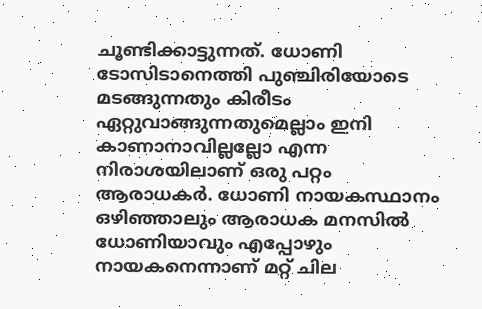ചൂണ്ടിക്കാട്ടുന്നത്. ധോണി ടോസിടാനെത്തി പുഞ്ചിരിയോടെ മടങ്ങുന്നതും കിരീടം ഏറ്റുവാങ്ങുന്നതുമെല്ലാം ഇനി കാണാനാവില്ലല്ലോ എന്ന നിരാശയിലാണ് ഒരു പറ്റം ആരാധകര്‍. ധോണി നായകസ്ഥാനം ഒഴിഞ്ഞാലും ആരാധക മനസില്‍ ധോണിയാവും എപ്പോഴും നായകനെന്നാണ് മറ്റ് ചില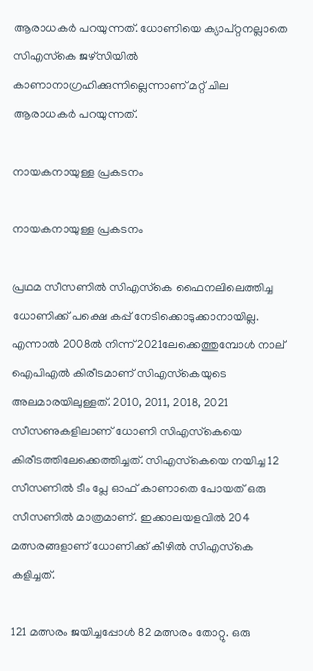ആരാധകര്‍ പറയുന്നത്. ധോണിയെ ക്യാപ്റ്റനല്ലാതെ സിഎസ്‌കെ ജഴ്‌സിയില്‍ കാണാനാഗ്രഹിക്കുന്നില്ലെന്നാണ് മറ്റ് ചില ആരാധകര്‍ പറയുന്നത്.

നായകനായുള്ള പ്രകടനം

നായകനായുള്ള പ്രകടനം

പ്രഥമ സീസണില്‍ സിഎസ്‌കെ ഫൈനലിലെത്തിച്ച ധോണിക്ക് പക്ഷെ കപ്പ് നേടിക്കൊടുക്കാനായില്ല. എന്നാല്‍ 2008ല്‍ നിന്ന് 2021ലേക്കെത്തുമ്പോള്‍ നാല് ഐപിഎല്‍ കിരീടമാണ് സിഎസ്‌കെയുടെ അലമാരയിലുള്ളത്. 2010, 2011, 2018, 2021 സീസണുകളിലാണ് ധോണി സിഎസ്‌കെയെ കിരീടത്തിലേക്കെത്തിച്ചത്. സിഎസ്‌കെയെ നയിച്ച 12 സീസണില്‍ ടീം പ്ലേ ഓഫ് കാണാതെ പോയത് ഒരു സീസണില്‍ മാത്രമാണ്. ഇക്കാലയളവില്‍ 204 മത്സരങ്ങളാണ് ധോണിക്ക് കീഴില്‍ സിഎസ്‌കെ കളിച്ചത്.

121 മത്സരം ജയിച്ചപ്പോള്‍ 82 മത്സരം തോറ്റു. ഒരു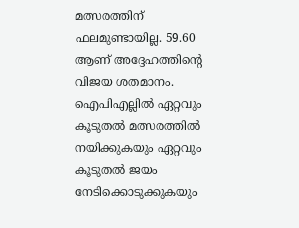മത്സരത്തിന് ഫലമുണ്ടായില്ല. 59.60 ആണ് അദ്ദേഹത്തിന്റെ വിജയ ശതമാനം. ഐപിഎല്ലില്‍ ഏറ്റവും കൂടുതല്‍ മത്സരത്തില്‍ നയിക്കുകയും ഏറ്റവും കൂടുതല്‍ ജയം നേടിക്കൊടുക്കുകയും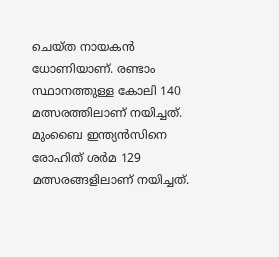ചെയ്ത നായകന്‍ ധോണിയാണ്. രണ്ടാം സ്ഥാനത്തുള്ള കോലി 140 മത്സരത്തിലാണ് നയിച്ചത്. മുംബൈ ഇന്ത്യന്‍സിനെ രോഹിത് ശര്‍മ 129 മത്സരങ്ങളിലാണ് നയിച്ചത്.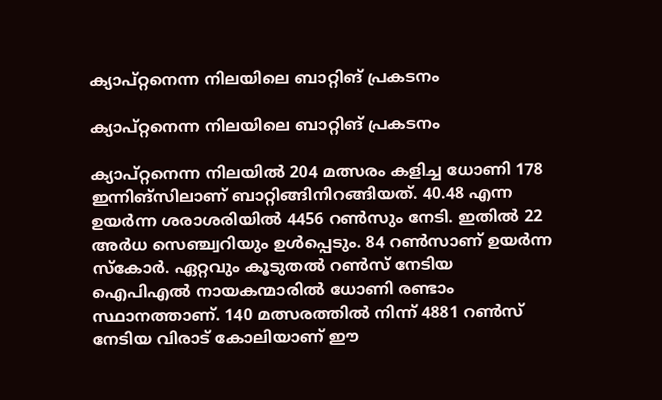ക്യാപ്റ്റനെന്ന നിലയിലെ ബാറ്റിങ് പ്രകടനം

ക്യാപ്റ്റനെന്ന നിലയിലെ ബാറ്റിങ് പ്രകടനം

ക്യാപ്റ്റനെന്ന നിലയില്‍ 204 മത്സരം കളിച്ച ധോണി 178 ഇന്നിങ്‌സിലാണ് ബാറ്റിങ്ങിനിറങ്ങിയത്. 40.48 എന്ന ഉയര്‍ന്ന ശരാശരിയില്‍ 4456 റണ്‍സും നേടി. ഇതില്‍ 22 അര്‍ധ സെഞ്ച്വറിയും ഉള്‍പ്പെടും. 84 റണ്‍സാണ് ഉയര്‍ന്ന സ്‌കോര്‍. ഏറ്റവും കൂടുതല്‍ റണ്‍സ് നേടിയ ഐപിഎല്‍ നായകന്മാരില്‍ ധോണി രണ്ടാം സ്ഥാനത്താണ്. 140 മത്സരത്തില്‍ നിന്ന് 4881 റണ്‍സ് നേടിയ വിരാട് കോലിയാണ് ഈ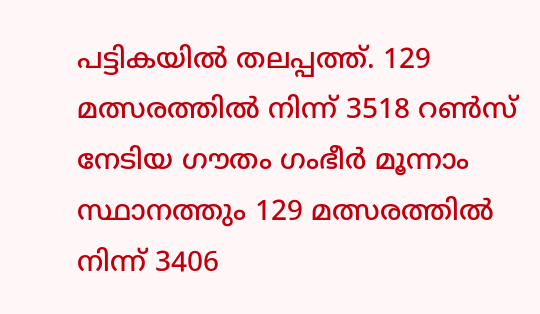പട്ടികയില്‍ തലപ്പത്ത്. 129 മത്സരത്തില്‍ നിന്ന് 3518 റണ്‍സ് നേടിയ ഗൗതം ഗംഭീര്‍ മൂന്നാം സ്ഥാനത്തും 129 മത്സരത്തില്‍ നിന്ന് 3406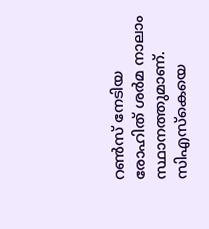റണ്‍സ് നേടിയ രോഹിത് ശര്‍മ നാലാം സ്ഥാനത്തുമാണ്. സിഎസ്‌കെയെ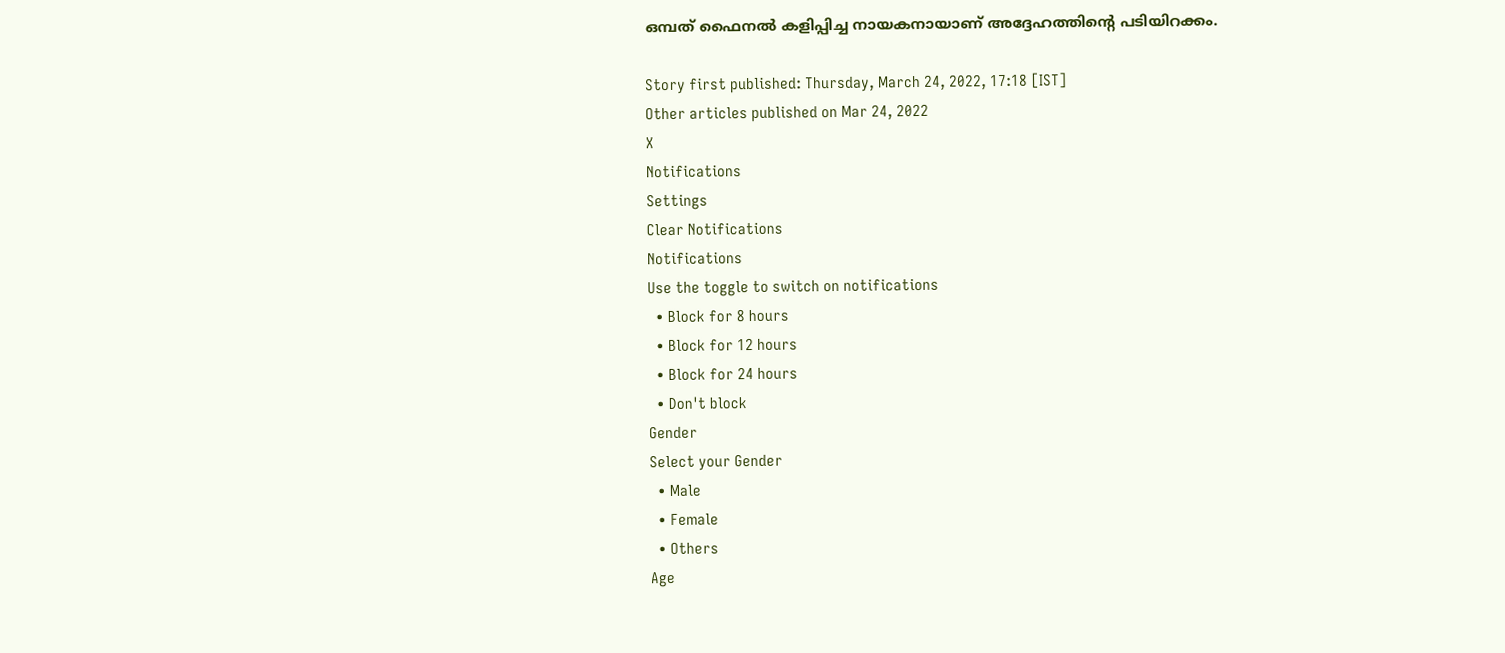ഒമ്പത് ഫൈനല്‍ കളിപ്പിച്ച നായകനായാണ് അദ്ദേഹത്തിന്റെ പടിയിറക്കം.

Story first published: Thursday, March 24, 2022, 17:18 [IST]
Other articles published on Mar 24, 2022
X
Notifications
Settings
Clear Notifications
Notifications
Use the toggle to switch on notifications
  • Block for 8 hours
  • Block for 12 hours
  • Block for 24 hours
  • Don't block
Gender
Select your Gender
  • Male
  • Female
  • Others
Age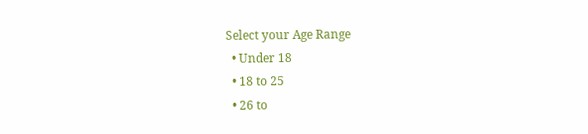Select your Age Range
  • Under 18
  • 18 to 25
  • 26 to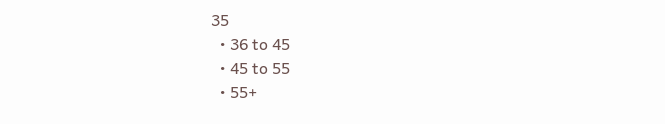35
  • 36 to 45
  • 45 to 55
  • 55+